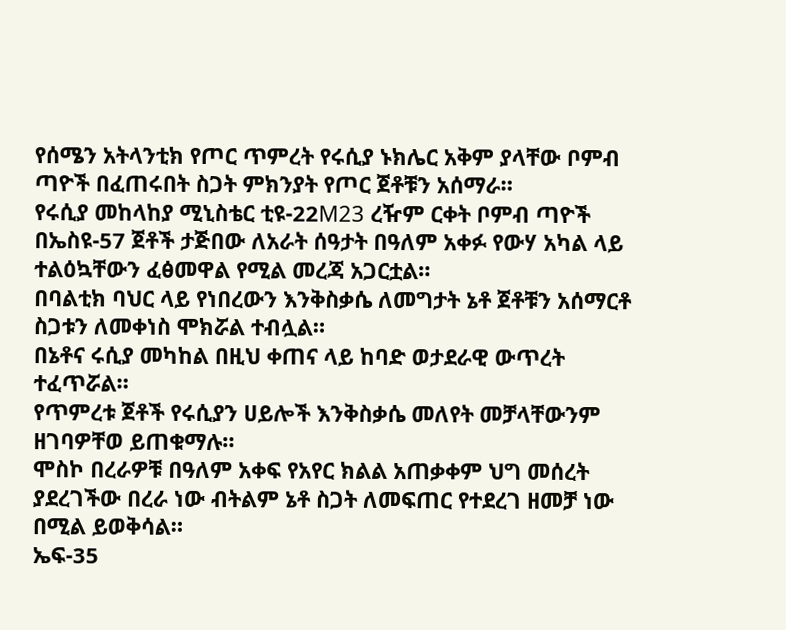የሰሜን አትላንቲክ የጦር ጥምረት የሩሲያ ኑክሌር አቅም ያላቸው ቦምብ ጣዮች በፈጠሩበት ስጋት ምክንያት የጦር ጀቶቹን አሰማራ።
የሩሲያ መከላከያ ሚኒስቴር ቲዩ-22M23 ረዥም ርቀት ቦምብ ጣዮች በኤስዩ-57 ጀቶች ታጅበው ለአራት ሰዓታት በዓለም አቀፉ የውሃ አካል ላይ ተልዕኳቸውን ፈፅመዋል የሚል መረጃ አጋርቷል።
በባልቲክ ባህር ላይ የነበረውን እንቅስቃሴ ለመግታት ኔቶ ጀቶቹን አሰማርቶ ስጋቱን ለመቀነስ ሞክሯል ተብሏል።
በኔቶና ሩሲያ መካከል በዚህ ቀጠና ላይ ከባድ ወታደራዊ ውጥረት ተፈጥሯል።
የጥምረቱ ጀቶች የሩሲያን ሀይሎች እንቅስቃሴ መለየት መቻላቸውንም ዘገባዎቸወ ይጠቁማሉ።
ሞስኮ በረራዎቹ በዓለም አቀፍ የአየር ክልል አጠቃቀም ህግ መሰረት ያደረገችው በረራ ነው ብትልም ኔቶ ስጋት ለመፍጠር የተደረገ ዘመቻ ነው በሚል ይወቅሳል።
ኤፍ-35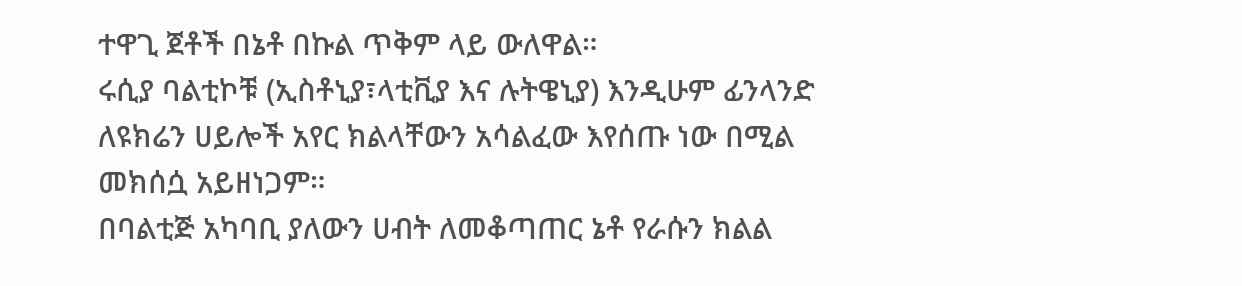ተዋጊ ጀቶች በኔቶ በኩል ጥቅም ላይ ውለዋል።
ሩሲያ ባልቲኮቹ (ኢስቶኒያ፣ላቲቪያ እና ሉትዌኒያ) እንዲሁም ፊንላንድ ለዩክሬን ሀይሎች አየር ክልላቸውን አሳልፈው እየሰጡ ነው በሚል መክሰሷ አይዘነጋም።
በባልቲጅ አካባቢ ያለውን ሀብት ለመቆጣጠር ኔቶ የራሱን ክልል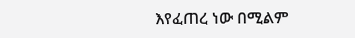እየፈጠረ ነው በሚልም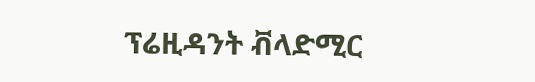ፕሬዚዳንት ቭላድሚር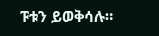ፑቱን ይወቅሳሉ።